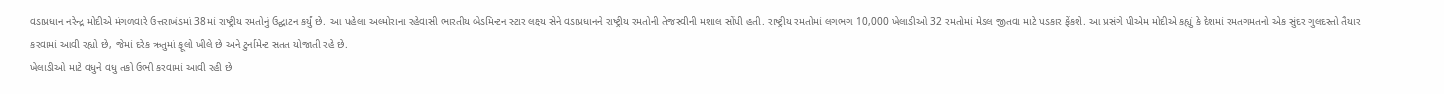વડાપ્રધાન નરેન્દ્ર મોદીએ મંગળવારે ઉત્તરાખંડમાં 38માં રાષ્ટ્રીય રમતોનું ઉદ્ઘાટન કર્યું છે. આ પહેલા અલ્મોરાના રહેવાસી ભારતીય બેડમિન્ટન સ્ટાર લક્ષ્ય સેને વડાપ્રધાનને રાષ્ટ્રીય રમતોની તેજસ્વીની મશાલ સોંપી હતી. રાષ્ટ્રીય રમતોમાં લગભગ 10,000 ખેલાડીઓ 32 રમતોમાં મેડલ જીતવા માટે પડકાર ફેંકશે. આ પ્રસંગે પીએમ મોદીએ કહ્યું કે દેશમાં રમતગમતનો એક સુંદર ગુલદસ્તો તૈયાર કરવામાં આવી રહ્યો છે, જેમાં દરેક ઋતુમાં ફૂલો ખીલે છે અને ટુર્નામેન્ટ સતત યોજાતી રહે છે.
ખેલાડીઓ માટે વધુને વધુ તકો ઉભી કરવામાં આવી રહી છે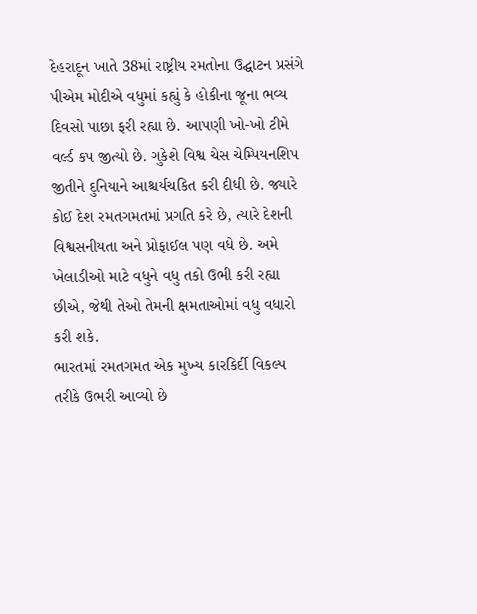દેહરાદૂન ખાતે 38માં રાષ્ટ્રીય રમતોના ઉદ્ઘાટન પ્રસંગે પીએમ મોદીએ વધુમાં કહ્યું કે હોકીના જૂના ભવ્ય દિવસો પાછા ફરી રહ્યા છે. આપણી ખો-ખો ટીમે વર્લ્ડ કપ જીત્યો છે. ગુકેશે વિશ્વ ચેસ ચેમ્પિયનશિપ જીતીને દુનિયાને આશ્ચર્યચકિત કરી દીધી છે. જ્યારે કોઈ દેશ રમતગમતમાં પ્રગતિ કરે છે, ત્યારે દેશની વિશ્વસનીયતા અને પ્રોફાઈલ પણ વધે છે. અમે ખેલાડીઓ માટે વધુને વધુ તકો ઉભી કરી રહ્યા છીએ, જેથી તેઓ તેમની ક્ષમતાઓમાં વધુ વધારો કરી શકે.
ભારતમાં રમતગમત એક મુખ્ય કારકિર્દી વિકલ્પ તરીકે ઉભરી આવ્યો છે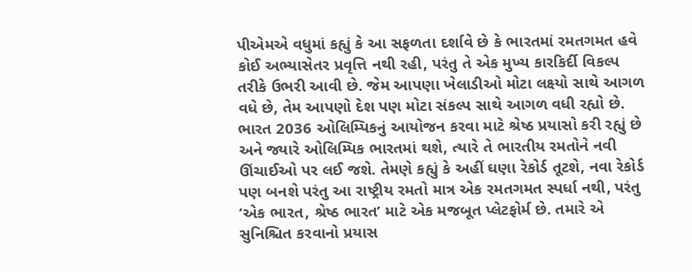પીએમએ વધુમાં કહ્યું કે આ સફળતા દર્શાવે છે કે ભારતમાં રમતગમત હવે કોઈ અભ્યાસેતર પ્રવૃત્તિ નથી રહી, પરંતુ તે એક મુખ્ય કારકિર્દી વિકલ્પ તરીકે ઉભરી આવી છે. જેમ આપણા ખેલાડીઓ મોટા લક્ષ્યો સાથે આગળ વધે છે, તેમ આપણો દેશ પણ મોટા સંકલ્પ સાથે આગળ વધી રહ્યો છે. ભારત 2036 ઓલિમ્પિકનું આયોજન કરવા માટે શ્રેષ્ઠ પ્રયાસો કરી રહ્યું છે અને જ્યારે ઓલિમ્પિક ભારતમાં થશે, ત્યારે તે ભારતીય રમતોને નવી ઊંચાઈઓ પર લઈ જશે. તેમણે કહ્યું કે અહીં ઘણા રેકોર્ડ તૂટશે, નવા રેકોર્ડ પણ બનશે પરંતુ આ રાષ્ટ્રીય રમતો માત્ર એક રમતગમત સ્પર્ધા નથી, પરંતુ ‘એક ભારત, શ્રેષ્ઠ ભારત’ માટે એક મજબૂત પ્લેટફોર્મ છે. તમારે એ સુનિશ્ચિત કરવાનો પ્રયાસ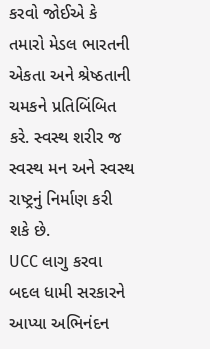કરવો જોઈએ કે તમારો મેડલ ભારતની એકતા અને શ્રેષ્ઠતાની ચમકને પ્રતિબિંબિત કરે. સ્વસ્થ શરીર જ સ્વસ્થ મન અને સ્વસ્થ રાષ્ટ્રનું નિર્માણ કરી શકે છે.
UCC લાગુ કરવા બદલ ધામી સરકારને આપ્યા અભિનંદન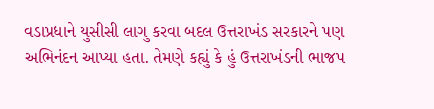વડાપ્રધાને યુસીસી લાગુ કરવા બદલ ઉત્તરાખંડ સરકારને પણ અભિનંદન આપ્યા હતા. તેમણે કહ્યું કે હું ઉત્તરાખંડની ભાજપ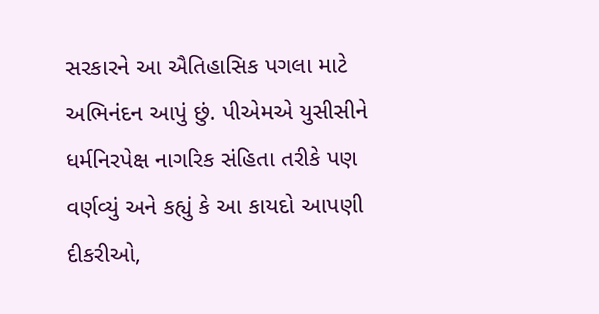સરકારને આ ઐતિહાસિક પગલા માટે અભિનંદન આપું છું. પીએમએ યુસીસીને ધર્મનિરપેક્ષ નાગરિક સંહિતા તરીકે પણ વર્ણવ્યું અને કહ્યું કે આ કાયદો આપણી દીકરીઓ,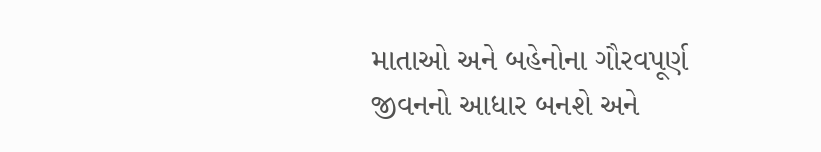માતાઓ અને બહેનોના ગૌરવપૂર્ણ જીવનનો આધાર બનશે અને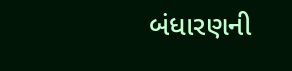બંધારણની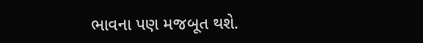ભાવના પણ મજબૂત થશે.